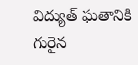విద్యుత్ ఘతానికి గురైన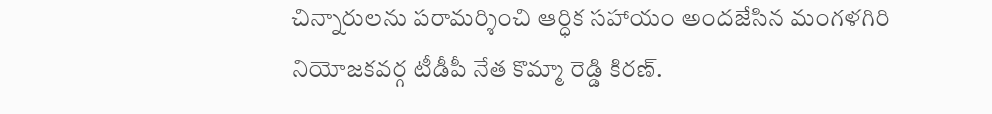చిన్నారులను పరామర్శించి ఆర్ధిక సహాయం అందజేసిన మంగళగిరి నియోజకవర్గ టీడీపీ నేత కొమ్మా రెడ్డి కిరణ్.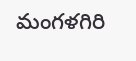మంగళగిరి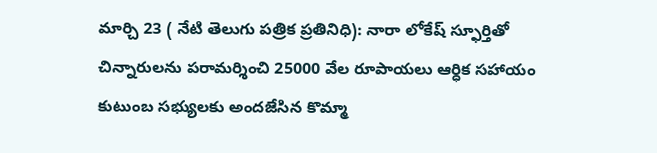మార్చి 23 ( నేటి తెలుగు పత్రిక ప్రతినిధి): నారా లోకేష్ స్ఫూర్తితో చిన్నారులను పరామర్శించి 25000 వేల రూపాయలు ఆర్ధిక సహాయం కుటుంబ సభ్యులకు అందజేసిన కొమ్మా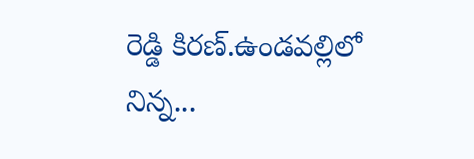రెడ్డి కిరణ్.ఉండవల్లిలో నిన్న...